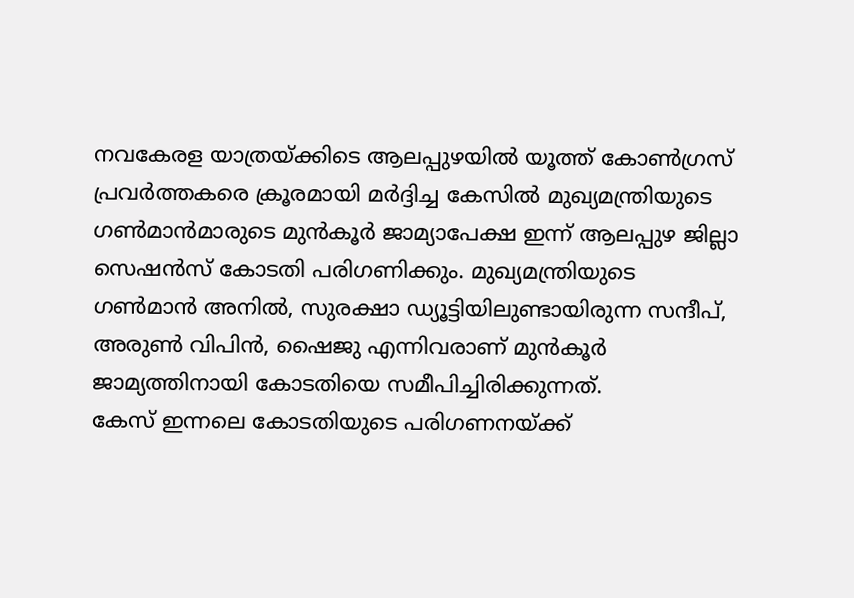നവകേരള യാത്രയ്ക്കിടെ ആലപ്പുഴയിൽ യൂത്ത് കോൺഗ്രസ് പ്രവർത്തകരെ ക്രൂരമായി മർദ്ദിച്ച കേസിൽ മുഖ്യമന്ത്രിയുടെ ഗൺമാൻമാരുടെ മുൻകൂർ ജാമ്യാപേക്ഷ ഇന്ന് ആലപ്പുഴ ജില്ലാ സെഷൻസ് കോടതി പരിഗണിക്കും. മുഖ്യമന്ത്രിയുടെ ഗൺമാൻ അനിൽ, സുരക്ഷാ ഡ്യൂട്ടിയിലുണ്ടായിരുന്ന സന്ദീപ്, അരുൺ വിപിൻ, ഷൈജു എന്നിവരാണ് മുൻകൂർ ജാമ്യത്തിനായി കോടതിയെ സമീപിച്ചിരിക്കുന്നത്.
കേസ് ഇന്നലെ കോടതിയുടെ പരിഗണനയ്ക്ക്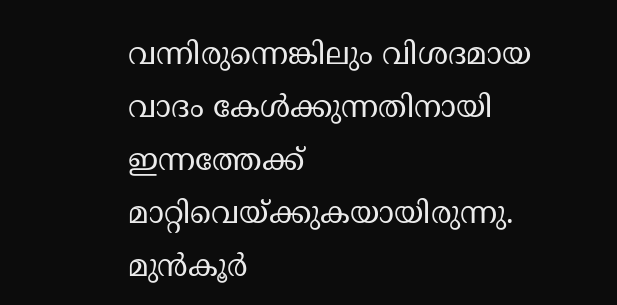വന്നിരുന്നെങ്കിലും വിശദമായ വാദം കേൾക്കുന്നതിനായി ഇന്നത്തേക്ക് മാറ്റിവെയ്ക്കുകയായിരുന്നു. മുൻകൂർ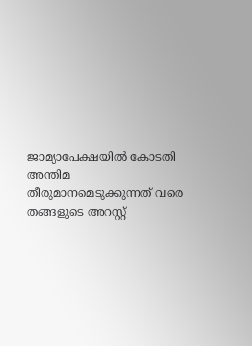ജാമ്യാപേക്ഷയിൽ കോടതി അന്തിമ തീരുമാനമെടുക്കുന്നത് വരെ തങ്ങളുടെ അറസ്റ്റ്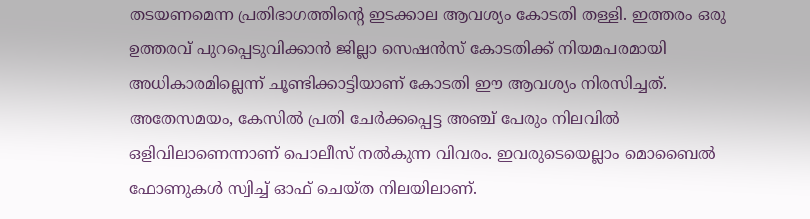തടയണമെന്ന പ്രതിഭാഗത്തിന്റെ ഇടക്കാല ആവശ്യം കോടതി തള്ളി. ഇത്തരം ഒരു ഉത്തരവ് പുറപ്പെടുവിക്കാൻ ജില്ലാ സെഷൻസ് കോടതിക്ക് നിയമപരമായി അധികാരമില്ലെന്ന് ചൂണ്ടിക്കാട്ടിയാണ് കോടതി ഈ ആവശ്യം നിരസിച്ചത്.
അതേസമയം, കേസിൽ പ്രതി ചേർക്കപ്പെട്ട അഞ്ച് പേരും നിലവിൽ ഒളിവിലാണെന്നാണ് പൊലീസ് നൽകുന്ന വിവരം. ഇവരുടെയെല്ലാം മൊബൈൽ ഫോണുകൾ സ്വിച്ച് ഓഫ് ചെയ്ത നിലയിലാണ്.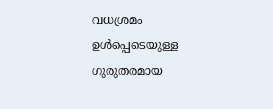വധശ്രമം ഉൾപ്പെടെയുള്ള ഗുരുതരമായ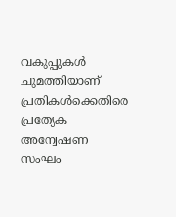വകുപ്പുകൾ ചുമത്തിയാണ് പ്രതികൾക്കെതിരെ പ്രത്യേക അന്വേഷണ സംഘം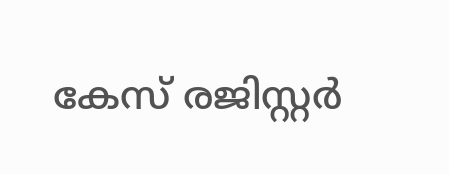കേസ് രജിസ്റ്റർ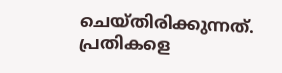ചെയ്തിരിക്കുന്നത്. പ്രതികളെ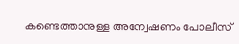കണ്ടെത്താനുള്ള അന്വേഷണം പോലീസ്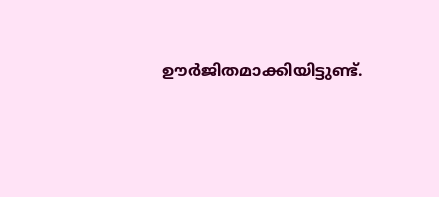ഊർജിതമാക്കിയിട്ടുണ്ട്.